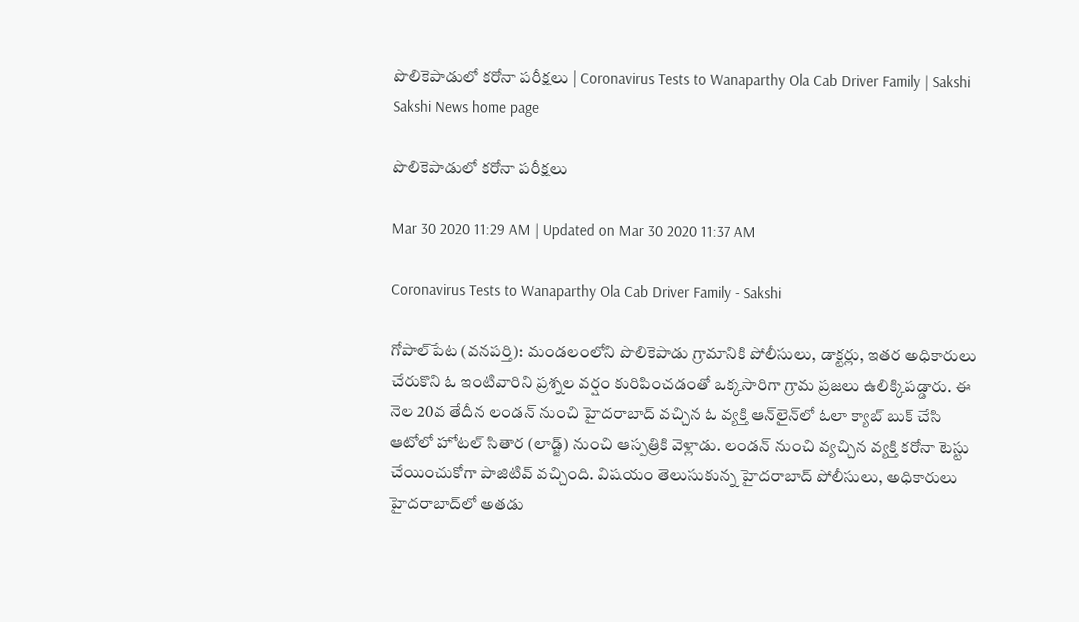పొలికెపాడులో కరోనా పరీక్షలు | Coronavirus Tests to Wanaparthy Ola Cab Driver Family | Sakshi
Sakshi News home page

పొలికెపాడులో కరోనా పరీక్షలు

Mar 30 2020 11:29 AM | Updated on Mar 30 2020 11:37 AM

Coronavirus Tests to Wanaparthy Ola Cab Driver Family - Sakshi

గోపాల్‌పేట (వనపర్తి): మండలంలోని పొలికెపాడు గ్రామానికి పోలీసులు, డాక్టర్లు, ఇతర అధికారులు చేరుకొని ఓ ఇంటివారిని ప్రశ్నల వర్షం కురిపించడంతో ఒక్కసారిగా గ్రామ ప్రజలు ఉలిక్కిపడ్డారు. ఈ నెల 20వ తేదీన లండన్‌ నుంచి హైదరాబాద్‌ వచ్చిన ఓ వ్యక్తి ఆన్‌లైన్‌లో ఓలా క్యాబ్‌ బుక్‌ చేసి ఆటోలో హోటల్‌ సితార (లాడ్జ్‌) నుంచి ఆస్పత్రికి వెళ్లాడు. లండన్‌ నుంచి వ్యచ్చిన వ్యక్తి కరోనా టెస్టు చేయించుకోగా పాజిటివ్‌ వచ్చింది. విషయం తెలుసుకున్న హైదరాబాద్‌ పోలీసులు, అధికారులు హైదరాబాద్‌లో అతడు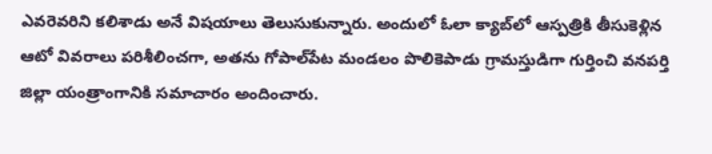ఎవరెవరిని కలిశాడు అనే విషయాలు తెలుసుకున్నారు. అందులో ఓలా క్యాబ్‌లో ఆస్పత్రికి తీసుకెళ్లిన ఆటో వివరాలు పరిశీలించగా, అతను గోపాల్‌పేట మండలం పొలికెపాడు గ్రామస్తుడిగా గుర్తించి వనపర్తి జిల్లా యంత్రాంగానికి సమాచారం అందించారు.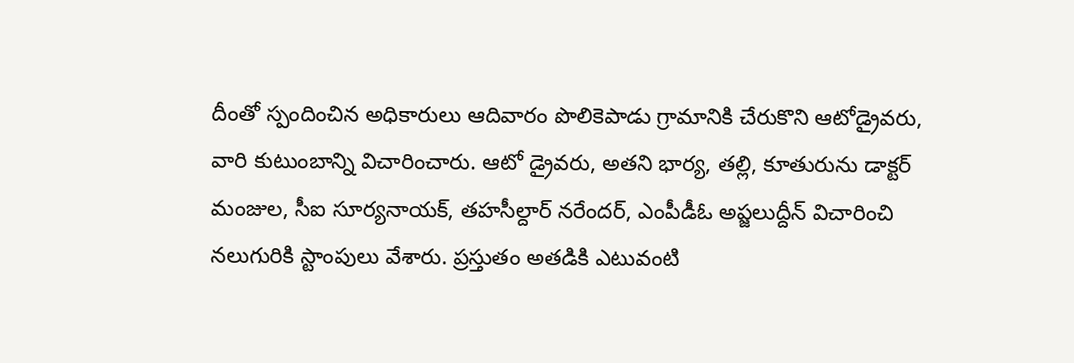దీంతో స్పందించిన అధికారులు ఆదివారం పొలికెపాడు గ్రామానికి చేరుకొని ఆటోడ్రైవరు, వారి కుటుంబాన్ని విచారించారు. ఆటో డ్రైవరు, అతని భార్య, తల్లి, కూతురును డాక్టర్‌ మంజుల, సీఐ సూర్యనాయక్, తహసీల్దార్‌ నరేందర్, ఎంపీడీఓ అప్జలుద్దీన్‌ విచారించి నలుగురికి స్టాంపులు వేశారు. ప్రస్తుతం అతడికి ఎటువంటి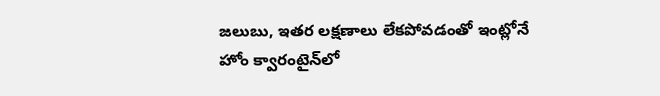జలుబు, ఇతర లక్షణాలు లేకపోవడంతో ఇంట్లోనే హోం క్వారంటైన్‌లో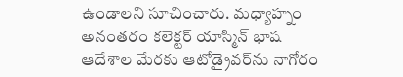ఉండాలని సూచించారు. మధ్యాహ్నం అనంతరం కలెక్టర్‌ యాస్మిన్‌ భాష ఆదేశాల మేరకు ఆటోడ్రైవర్‌ను నాగోరం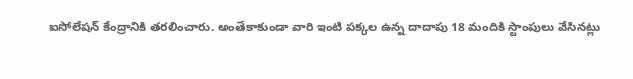ఐసోలేషన్‌ కేంద్రానికి తరలించారు. అంతేకాకుండా వారి ఇంటి పక్కల ఉన్న దాదాపు 18 మందికి స్టాంపులు వేసినట్లు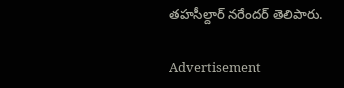తహసీల్దార్‌ నరేందర్‌ తెలిపారు.

Advertisement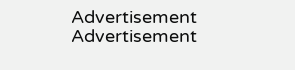Advertisement
Advertisement